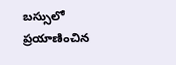బస్సులో ప్రయాణించిన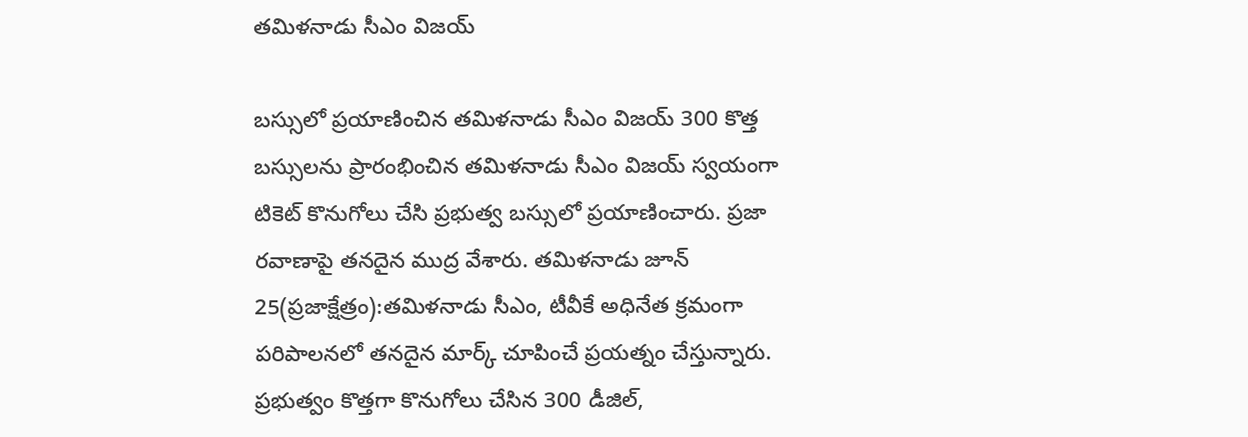తమిళనాడు సీఎం విజయ్

బస్సులో ప్రయాణించిన తమిళనాడు సీఎం విజయ్ 300 కొత్త బస్సులను ప్రారంభించిన తమిళనాడు సీఎం విజయ్ స్వయంగా టికెట్ కొనుగోలు చేసి ప్రభుత్వ బస్సులో ప్రయాణించారు. ప్రజా రవాణాపై తనదైన ముద్ర వేశారు. తమిళనాడు జూన్ 25(ప్రజాక్షేత్రం):తమిళనాడు సీఎం, టీవీకే అధినేత క్రమంగా పరిపాలనలో తనదైన మార్క్ చూపించే ప్రయత్నం చేస్తున్నారు. ప్రభుత్వం కొత్తగా కొనుగోలు చేసిన 300 డీజిల్,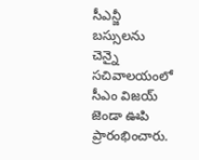సీఎన్జీ బస్సులను చెన్నై సచివాలయంలో సీఎం విజయ్ జెండా ఊపి ప్రారంభించారు.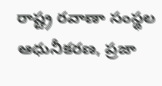రాష్ట్ర రవాణా సంస్థల ఆధునీకరణ, ప్రజా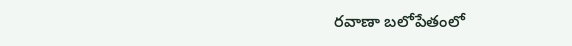రవాణా బలోపేతంలో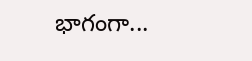భాగంగా...